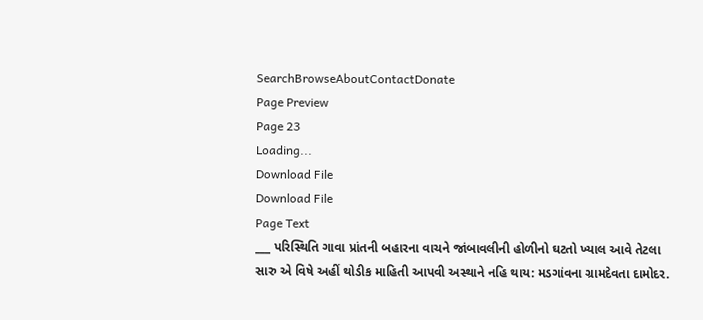SearchBrowseAboutContactDonate
Page Preview
Page 23
Loading...
Download File
Download File
Page Text
___ પરિસ્થિતિ ગાવા પ્રાંતની બહારના વાચને જાંબાવલીની હોળીનો ઘટતો ખ્યાલ આવે તેટલા સારુ એ વિષે અહીં થોડીક માહિતી આપવી અસ્થાને નહિ થાય: મડગાંવના ગ્રામદેવતા દામોદર.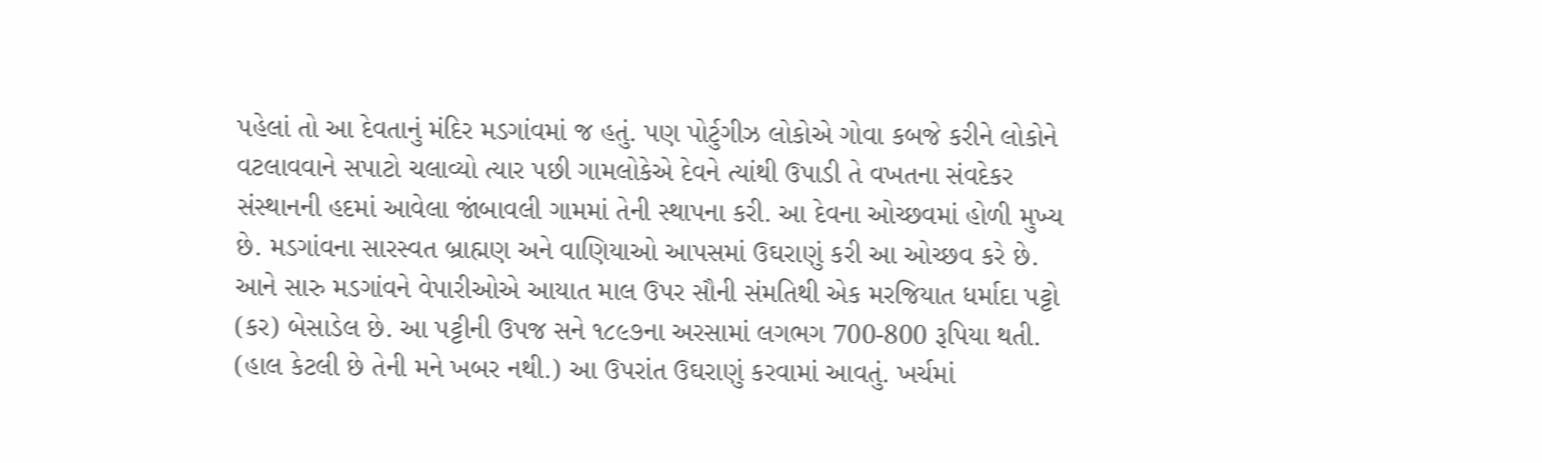પહેલાં તો આ દેવતાનું મંદિર મડગાંવમાં જ હતું. પણ પોર્ટુગીઝ લોકોએ ગોવા કબજે કરીને લોકોને વટલાવવાને સપાટો ચલાવ્યો ત્યાર પછી ગામલોકેએ દેવને ત્યાંથી ઉપાડી તે વખતના સંવદેકર સંસ્થાનની હદમાં આવેલા જાંબાવલી ગામમાં તેની સ્થાપના કરી. આ દેવના ઓચ્છવમાં હોળી મુખ્ય છે. મડગાંવના સારસ્વત બ્રાહ્મણ અને વાણિયાઓ આપસમાં ઉઘરાણું કરી આ ઓચ્છવ કરે છે. આને સારુ મડગાંવને વેપારીઓએ આયાત માલ ઉપર સૌની સંમતિથી એક મરજિયાત ધર્માદા પટ્ટો (કર) બેસાડેલ છે. આ પટ્ટીની ઉપજ સને ૧૮૯૭ના અરસામાં લગભગ 700-800 રૂપિયા થતી. (હાલ કેટલી છે તેની મને ખબર નથી.) આ ઉપરાંત ઉઘરાણું કરવામાં આવતું. ખર્ચમાં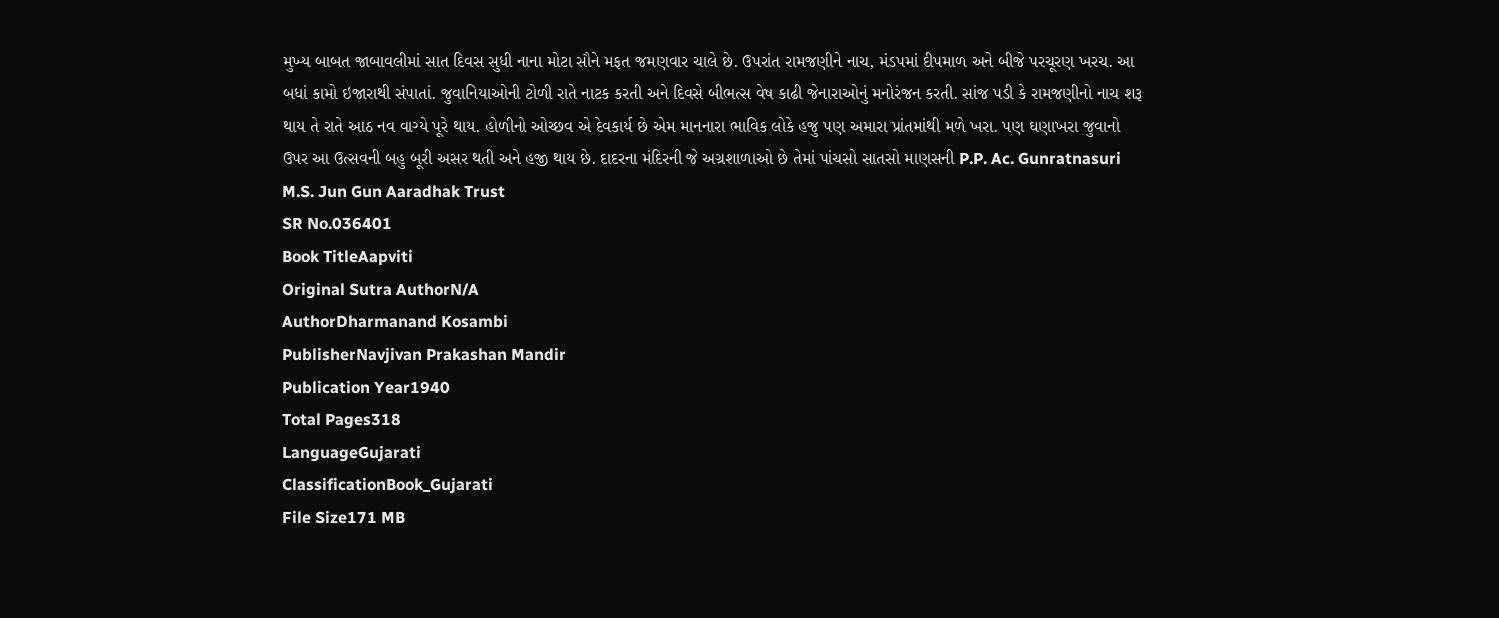મુખ્ય બાબત જાબાવલીમાં સાત દિવસ સુધી નાના મોટા સૌને મફત જમણવાર ચાલે છે. ઉપરાંત રામજણીને નાચ, મંડપમાં દીપમાળ અને બીજે પરચૂરણ ખરચ. આ બધાં કામો ઇજારાથી સંપાતાં. જુવાનિયાઓની ટોળી રાતે નાટક કરતી અને દિવસે બીભત્સ વેષ કાઢી જેનારાઓનું મનોરંજન કરતી. સાંજ પડી કે રામજણીનો નાચ શરૂ થાય તે રાતે આઠ નવ વાગ્યે પૂરે થાય. હોળીનો ઓચ્છવ એ દેવકાર્ય છે એમ માનનારા ભાવિક લોકે હજુ પણ અમારા પ્રાંતમાંથી મળે ખરા. પણ ઘણાખરા જુવાનો ઉપર આ ઉત્સવની બહુ બૂરી અસર થતી અને હજી થાય છે. દાદરના મંદિરની જે અગ્રશાળાઓ છે તેમાં પાંચસો સાતસો માણસની P.P. Ac. Gunratnasuri M.S. Jun Gun Aaradhak Trust
SR No.036401
Book TitleAapviti
Original Sutra AuthorN/A
AuthorDharmanand Kosambi
PublisherNavjivan Prakashan Mandir
Publication Year1940
Total Pages318
LanguageGujarati
ClassificationBook_Gujarati
File Size171 MB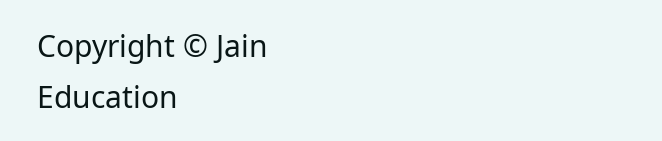Copyright © Jain Education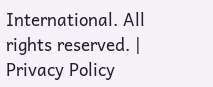International. All rights reserved. | Privacy Policy